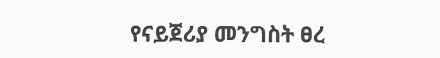የናይጀሪያ መንግስት ፀረ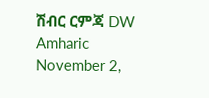ሽብር ርምጃ DW Amharic November 2,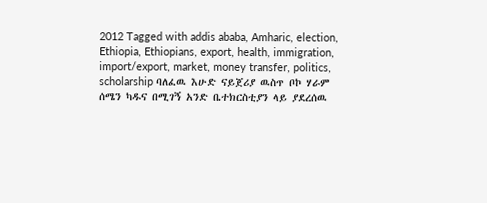2012 Tagged with addis ababa, Amharic, election, Ethiopia, Ethiopians, export, health, immigration, import/export, market, money transfer, politics, scholarship ባለፈዉ እሁድ ናይጀሪያ ዉስጥ ቦኮ ሃራም ሰሜን ካዱና በሚገኝ አንድ ቤተክርስቲያን ላይ ያደረሰዉ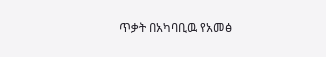ጥቃት በአካባቢዉ የአመፅ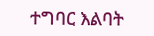ተግባር እልባት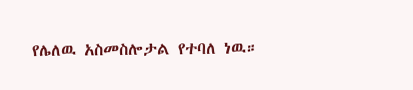የሌለዉ አስመስሎታል የተባለ ነዉ።